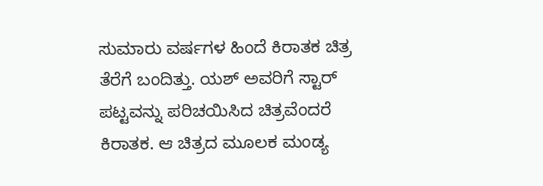ಸುಮಾರು ವರ್ಷಗಳ ಹಿಂದೆ ಕಿರಾತಕ ಚಿತ್ರ ತೆರೆಗೆ ಬಂದಿತ್ತು. ಯಶ್ ಅವರಿಗೆ ಸ್ಟಾರ್ ಪಟ್ಟವನ್ನು ಪರಿಚಯಿಸಿದ ಚಿತ್ರವೆಂದರೆ ಕಿರಾತಕ. ಆ ಚಿತ್ರದ ಮೂಲಕ ಮಂಡ್ಯ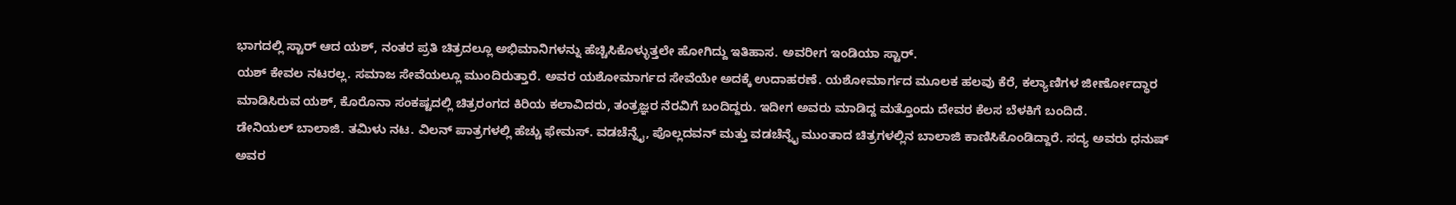ಭಾಗದಲ್ಲಿ ಸ್ಟಾರ್ ಆದ ಯಶ್, ನಂತರ ಪ್ರತಿ ಚಿತ್ರದಲ್ಲೂ ಅಭಿಮಾನಿಗಳನ್ನು ಹೆಚ್ಚಿಸಿಕೊಳ್ಳುತ್ತಲೇ ಹೋಗಿದ್ದು ಇತಿಹಾಸ. ಅವರೀಗ ಇಂಡಿಯಾ ಸ್ಟಾರ್.
ಯಶ್ ಕೇವಲ ನಟರಲ್ಲ. ಸಮಾಜ ಸೇವೆಯಲ್ಲೂ ಮುಂದಿರುತ್ತಾರೆ. ಅವರ ಯಶೋಮಾರ್ಗದ ಸೇವೆಯೇ ಅದಕ್ಕೆ ಉದಾಹರಣೆ. ಯಶೋಮಾರ್ಗದ ಮೂಲಕ ಹಲವು ಕೆರೆ, ಕಲ್ಯಾಣಿಗಳ ಜೀರ್ಣೋದ್ಧಾರ ಮಾಡಿಸಿರುವ ಯಶ್, ಕೊರೊನಾ ಸಂಕಷ್ಟದಲ್ಲಿ ಚಿತ್ರರಂಗದ ಕಿರಿಯ ಕಲಾವಿದರು, ತಂತ್ರಜ್ಞರ ನೆರವಿಗೆ ಬಂದಿದ್ದರು. ಇದೀಗ ಅವರು ಮಾಡಿದ್ದ ಮತ್ತೊಂದು ದೇವರ ಕೆಲಸ ಬೆಳಕಿಗೆ ಬಂದಿದೆ.
ಡೇನಿಯಲ್ ಬಾಲಾಜಿ. ತಮಿಳು ನಟ. ವಿಲನ್ ಪಾತ್ರಗಳಲ್ಲಿ ಹೆಚ್ಚು ಫೇಮಸ್. ವಡಚೆನ್ನೈ, ಪೊಲ್ಲದವನ್ ಮತ್ತು ವಡಚೆನ್ನೈ ಮುಂತಾದ ಚಿತ್ರಗಳಲ್ಲಿನ ಬಾಲಾಜಿ ಕಾಣಿಸಿಕೊಂಡಿದ್ದಾರೆ. ಸದ್ಯ ಅವರು ಧನುಷ್ ಅವರ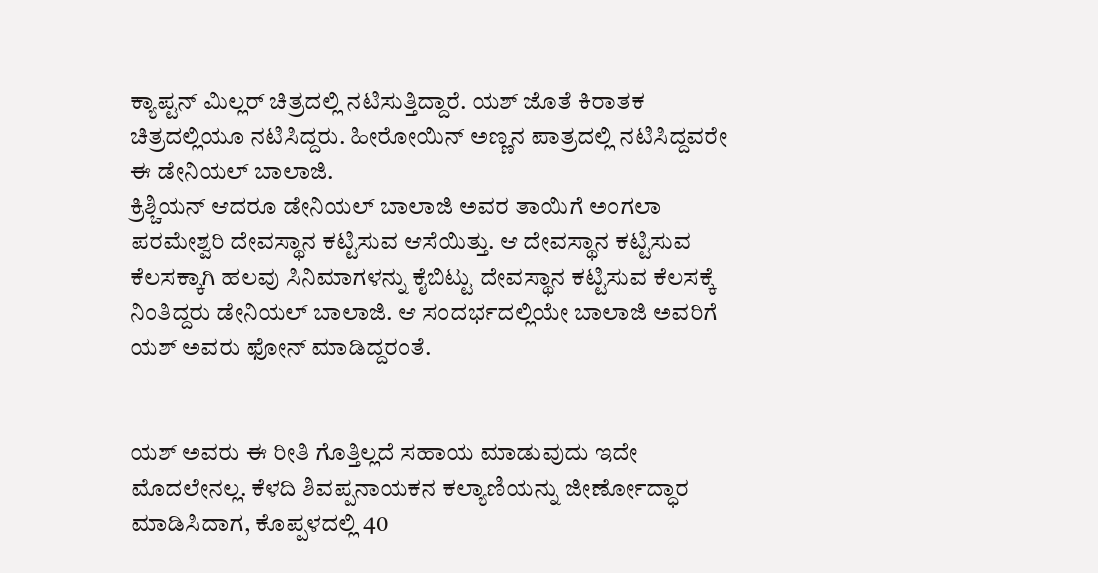ಕ್ಯಾಪ್ಟನ್ ಮಿಲ್ಲರ್ ಚಿತ್ರದಲ್ಲಿ ನಟಿಸುತ್ತಿದ್ದಾರೆ. ಯಶ್ ಜೊತೆ ಕಿರಾತಕ ಚಿತ್ರದಲ್ಲಿಯೂ ನಟಿಸಿದ್ದರು. ಹೀರೋಯಿನ್ ಅಣ್ಣನ ಪಾತ್ರದಲ್ಲಿ ನಟಿಸಿದ್ದವರೇ ಈ ಡೇನಿಯಲ್ ಬಾಲಾಜಿ.
ಕ್ರಿಶ್ಚಿಯನ್ ಆದರೂ ಡೇನಿಯಲ್ ಬಾಲಾಜಿ ಅವರ ತಾಯಿಗೆ ಅಂಗಲಾ ಪರಮೇಶ್ವರಿ ದೇವಸ್ಥಾನ ಕಟ್ಟಿಸುವ ಆಸೆಯಿತ್ತು. ಆ ದೇವಸ್ಥಾನ ಕಟ್ಟಿಸುವ ಕೆಲಸಕ್ಕಾಗಿ ಹಲವು ಸಿನಿಮಾಗಳನ್ನು ಕೈಬಿಟ್ಟು ದೇವಸ್ಥಾನ ಕಟ್ಟಿಸುವ ಕೆಲಸಕ್ಕೆ ನಿಂತಿದ್ದರು ಡೇನಿಯಲ್ ಬಾಲಾಜಿ. ಆ ಸಂದರ್ಭದಲ್ಲಿಯೇ ಬಾಲಾಜಿ ಅವರಿಗೆ ಯಶ್ ಅವರು ಫೋನ್ ಮಾಡಿದ್ದರಂತೆ.


ಯಶ್ ಅವರು ಈ ರೀತಿ ಗೊತ್ತಿಲ್ಲದೆ ಸಹಾಯ ಮಾಡುವುದು ಇದೇ ಮೊದಲೇನಲ್ಲ. ಕೆಳದಿ ಶಿವಪ್ಪನಾಯಕನ ಕಲ್ಯಾಣಿಯನ್ನು ಜೀರ್ಣೋದ್ಧಾರ ಮಾಡಿಸಿದಾಗ, ಕೊಪ್ಪಳದಲ್ಲಿ 40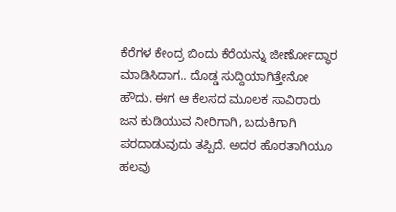ಕೆರೆಗಳ ಕೇಂದ್ರ ಬಿಂದು ಕೆರೆಯನ್ನು ಜೀರ್ಣೋದ್ಧಾರ ಮಾಡಿಸಿದಾಗ.. ದೊಡ್ಡ ಸುದ್ದಿಯಾಗಿತ್ತೇನೋ ಹೌದು. ಈಗ ಆ ಕೆಲಸದ ಮೂಲಕ ಸಾವಿರಾರು ಜನ ಕುಡಿಯುವ ನೀರಿಗಾಗಿ, ಬದುಕಿಗಾಗಿ ಪರದಾಡುವುದು ತಪ್ಪಿದೆ. ಅದರ ಹೊರತಾಗಿಯೂ ಹಲವು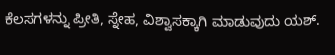ಕೆಲಸಗಳನ್ನು ಪ್ರೀತಿ, ಸ್ನೇಹ, ವಿಶ್ವಾಸಕ್ಕಾಗಿ ಮಾಡುವುದು ಯಶ್.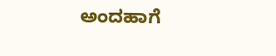ಅಂದಹಾಗೆ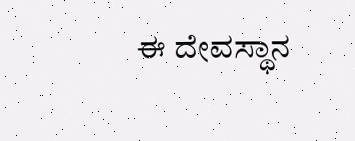ಈ ದೇವಸ್ಥಾನ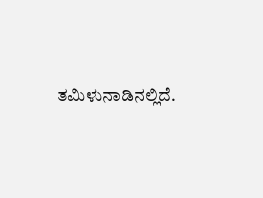ತಮಿಳುನಾಡಿನಲ್ಲಿದೆ.